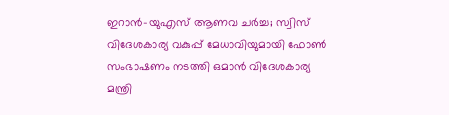ഇറാൻ-യുഎസ് ആണവ ചർച്ച; സ്വിസ് വിദേശകാര്യ വകുപ്പ് മേധാവിയുമായി ഫോൺ സംഭാഷണം നടത്തി ഒമാൻ വിദേശകാര്യ മന്ത്രി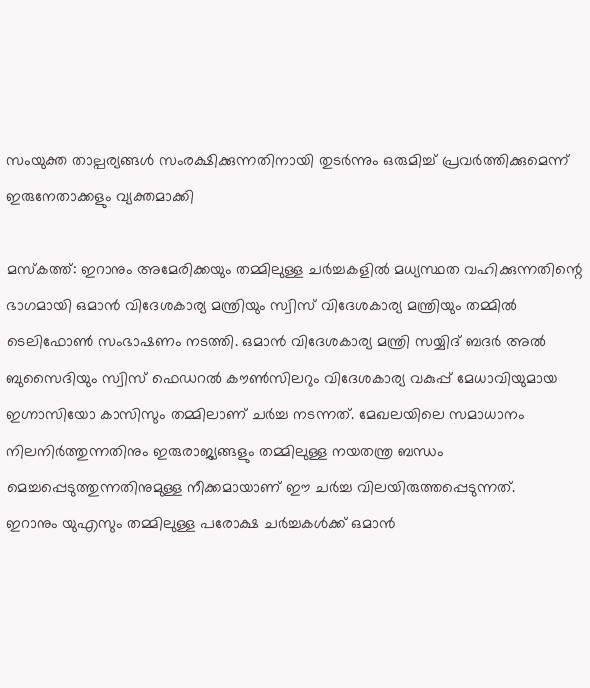സംയുക്ത താല്പര്യങ്ങൾ സംരക്ഷിക്കുന്നതിനായി തുടർന്നും ഒരുമിച്ച് പ്രവർത്തിക്കുമെന്ന് ഇരുനേതാക്കളും വ്യക്തമാക്കി

മസ്കത്ത്: ഇറാനും അമേരിക്കയും തമ്മിലുള്ള ചർച്ചകളിൽ മധ്യസ്ഥത വഹിക്കുന്നതിന്റെ ഭാഗമായി ഒമാൻ വിദേശകാര്യ മന്ത്രിയും സ്വിസ് വിദേശകാര്യ മന്ത്രിയും തമ്മിൽ ടെലിഫോൺ സംഭാഷണം നടത്തി. ഒമാൻ വിദേശകാര്യ മന്ത്രി സയ്യിദ് ബദർ അൽ ബുസൈദിയും സ്വിസ് ഫെഡറൽ കൗൺസിലറും വിദേശകാര്യ വകുപ്പ് മേധാവിയുമായ ഇഗ്നാസിയോ കാസിസും തമ്മിലാണ് ചർച്ച നടന്നത്. മേഖലയിലെ സമാധാനം നിലനിർത്തുന്നതിനും ഇരുരാജ്യങ്ങളും തമ്മിലുള്ള നയതന്ത്ര ബന്ധം മെച്ചപ്പെടുത്തുന്നതിനുമുള്ള നീക്കമായാണ് ഈ ചർച്ച വിലയിരുത്തപ്പെടുന്നത്.
ഇറാനും യുഎസും തമ്മിലുള്ള പരോക്ഷ ചർച്ചകൾക്ക് ഒമാൻ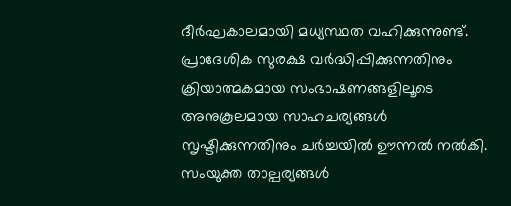ദീർഘകാലമായി മധ്യസ്ഥത വഹിക്കുന്നുണ്ട്. പ്രാദേശിക സുരക്ഷ വർദ്ധിപ്പിക്കുന്നതിനും ക്രിയാത്മകമായ സംഭാഷണങ്ങളിലൂടെ അനുകൂലമായ സാഹചര്യങ്ങൾ സൃഷ്ടിക്കുന്നതിനും ചർച്ചയിൽ ഊന്നൽ നൽകി. സംയുക്ത താല്പര്യങ്ങൾ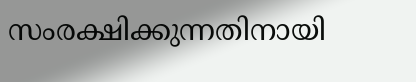സംരക്ഷിക്കുന്നതിനായി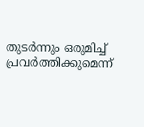തുടർന്നും ഒരുമിച്ച് പ്രവർത്തിക്കുമെന്ന്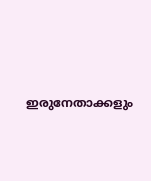ഇരുനേതാക്കളും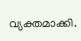വ്യക്തമാക്കി.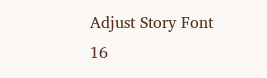Adjust Story Font
16